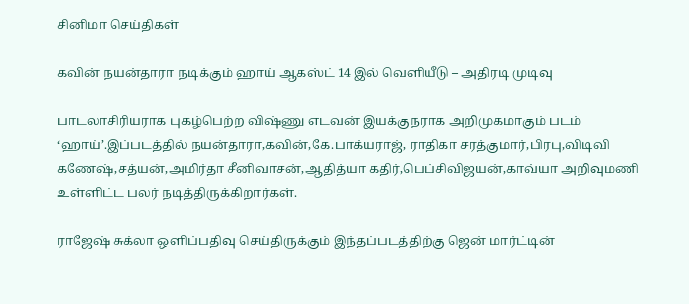சினிமா செய்திகள்

கவின் நயன்தாரா நடிக்கும் ஹாய் ஆகஸ்ட் 14 இல் வெளியீடு – அதிரடி முடிவு

பாடலாசிரியராக புகழ்பெற்ற விஷ்ணு எடவன் இயக்குநராக அறிமுகமாகும் படம் ‘ஹாய்’.இப்படத்தில் நயன்தாரா,கவின்,கே.பாக்யராஜ், ராதிகா சரத்குமார்,பிரபு,விடிவி கணேஷ்,சத்யன்,அமிர்தா சீனிவாசன்,ஆதித்யா கதிர்,பெப்சிவிஜயன்,காவ்யா அறிவுமணி உள்ளிட்ட பலர் நடித்திருக்கிறார்கள்.

ராஜேஷ் சுக்லா ஒளிப்பதிவு செய்திருக்கும் இந்தப்படத்திற்கு ஜென் மார்ட்டின்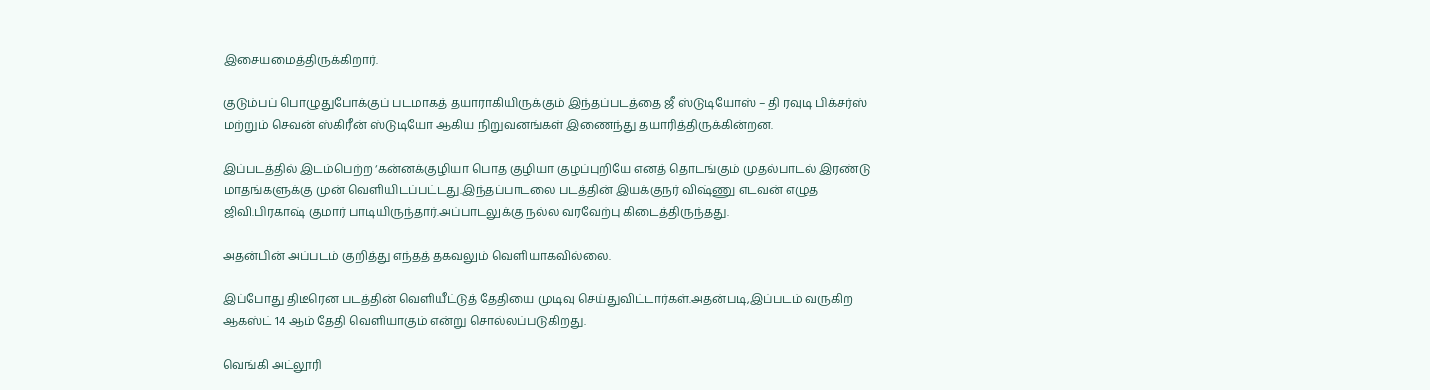இசையமைத்திருக்கிறார்.

குடும்பப் பொழுதுபோக்குப் படமாகத் தயாராகியிருக்கும் இந்தப்படத்தை ஜீ ஸ்டுடியோஸ் – தி ரவுடி பிக்சர்ஸ் மற்றும் செவன் ஸ்கிரீன் ஸ்டுடியோ ஆகிய நிறுவனங்கள் இணைந்து தயாரித்திருக்கின்றன.

இப்படத்தில் இடம்பெற்ற ‘கன்னக்குழியா பொத குழியா குழப்புறியே எனத் தொடங்கும் முதல்பாடல் இரண்டு மாதங்களுக்கு முன் வெளியிடப்பட்டது.இந்தப்பாடலை படத்தின் இயக்குநர் விஷ்ணு எடவன் எழுத ஜிவி.பிரகாஷ் குமார் பாடியிருந்தார்.அப்பாடலுக்கு நல்ல வரவேற்பு கிடைத்திருந்தது.

அதன்பின் அப்படம் குறித்து எந்தத் தகவலும் வெளியாகவில்லை.

இப்போது திடீரென படத்தின் வெளியீட்டுத் தேதியை முடிவு செய்துவிட்டார்கள்.அதன்படி,இப்படம் வருகிற ஆகஸ்ட் 14 ஆம் தேதி வெளியாகும் என்று சொல்லப்படுகிறது.

வெங்கி அட்லூரி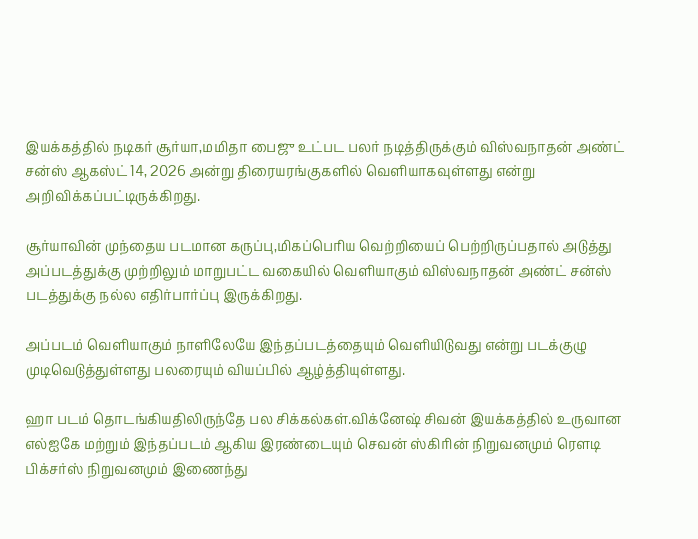இயக்கத்தில் நடிகர் சூர்யா,மமிதா பைஜு உட்பட பலர் நடித்திருக்கும் விஸ்வநாதன் அண்ட் சன்ஸ் ஆகஸ்ட் 14, 2026 அன்று திரையரங்குகளில் வெளியாகவுள்ளது என்று அறிவிக்கப்பட்டிருக்கிறது.

சூர்யாவின் முந்தைய படமான கருப்பு,மிகப்பெரிய வெற்றியைப் பெற்றிருப்பதால் அடுத்து அப்படத்துக்கு முற்றிலும் மாறுபட்ட வகையில் வெளியாகும் விஸ்வநாதன் அண்ட் சன்ஸ் படத்துக்கு நல்ல எதிர்பார்ப்பு இருக்கிறது.

அப்படம் வெளியாகும் நாளிலேயே இந்தப்படத்தையும் வெளியிடுவது என்று படக்குழு முடிவெடுத்துள்ளது பலரையும் வியப்பில் ஆழ்த்தியுள்ளது.

ஹா படம் தொடங்கியதிலிருந்தே பல சிக்கல்கள்.விக்னேஷ் சிவன் இயக்கத்தில் உருவான எல்ஐகே மற்றும் இந்தப்படம் ஆகிய இரண்டையும் செவன் ஸ்கிரின் நிறுவனமும் ரெளடி பிக்சர்ஸ் நிறுவனமும் இணைந்து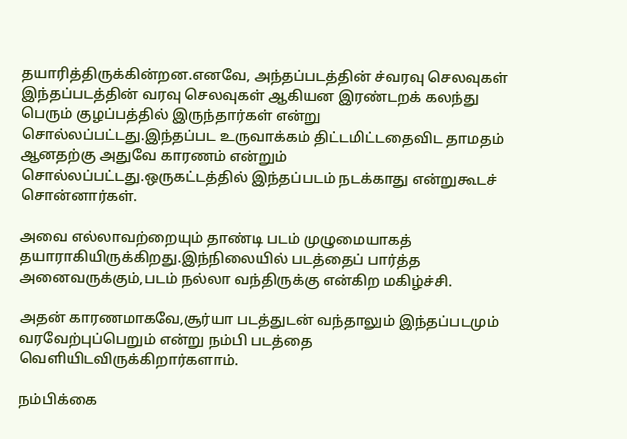தயாரித்திருக்கின்றன.எனவே, அந்தப்படத்தின் ச்வரவு செலவுகள் இந்தப்படத்தின் வரவு செலவுகள் ஆகியன இரண்டறக் கலந்து பெரும் குழப்பத்தில் இருந்தார்கள் என்று சொல்லப்பட்டது.இந்தப்பட உருவாக்கம் திட்டமிட்டதைவிட தாமதம் ஆனதற்கு அதுவே காரணம் என்றும் சொல்லப்பட்டது.ஒருகட்டத்தில் இந்தப்படம் நடக்காது என்றுகூடச் சொன்னார்கள்.

அவை எல்லாவற்றையும் தாண்டி படம் முழுமையாகத் தயாராகியிருக்கிறது.இந்நிலையில் படத்தைப் பார்த்த அனைவருக்கும்,படம் நல்லா வந்திருக்கு என்கிற மகிழ்ச்சி.

அதன் காரணமாகவே,சூர்யா படத்துடன் வந்தாலும் இந்தப்படமும் வரவேற்புப்பெறும் என்று நம்பி படத்தை வெளியிடவிருக்கிறார்களாம்.

நம்பிக்கை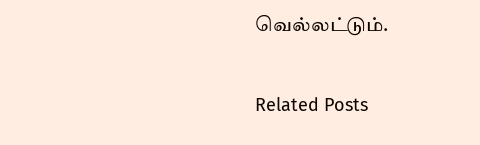வெல்லட்டும்.

Related Posts